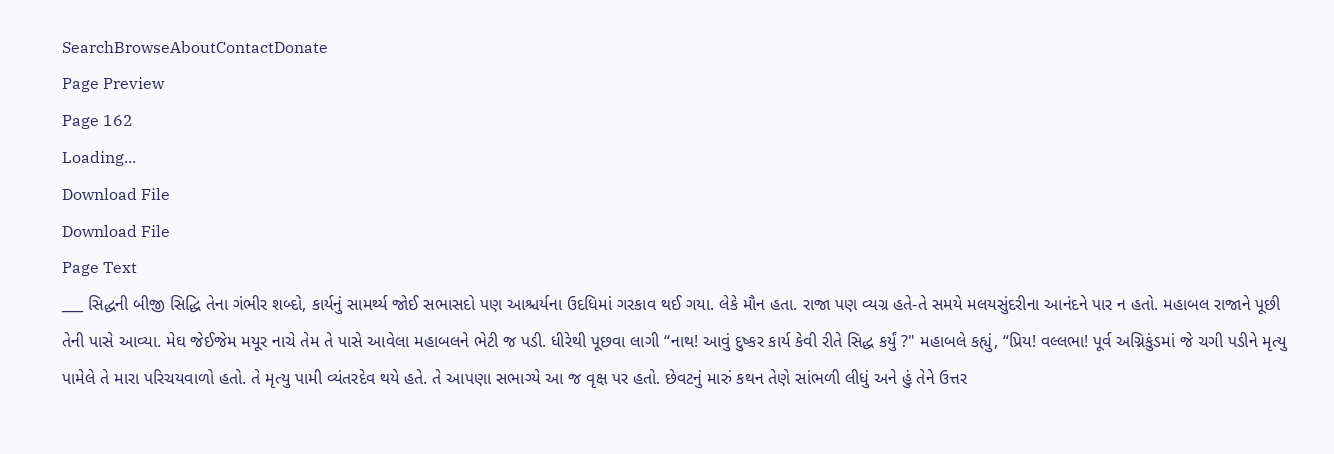SearchBrowseAboutContactDonate
Page Preview
Page 162
Loading...
Download File
Download File
Page Text
___ સિદ્ધની બીજી સિદ્ધિ તેના ગંભીર શબ્દો, કાર્યનું સામર્થ્ય જોઈ સભાસદો પણ આશ્ચર્યના ઉદધિમાં ગરકાવ થઈ ગયા. લેકે મૌન હતા. રાજા પણ વ્યગ્ર હતે-તે સમયે મલયસુંદરીના આનંદને પાર ન હતો. મહાબલ રાજાને પૂછી તેની પાસે આવ્યા. મેઘ જેઈજેમ મયૂર નાચે તેમ તે પાસે આવેલા મહાબલને ભેટી જ પડી. ધીરેથી પૂછવા લાગી “નાથ! આવું દુષ્કર કાર્ય કેવી રીતે સિદ્ધ કર્યું ?" મહાબલે કહ્યું, “પ્રિય! વલ્લભા! પૂર્વ અગ્નિકુંડમાં જે ચગી પડીને મૃત્યુ પામેલે તે મારા પરિચયવાળો હતો. તે મૃત્યુ પામી વ્યંતરદેવ થયે હતે. તે આપણા સભાગ્યે આ જ વૃક્ષ પર હતો. છેવટનું મારું કથન તેણે સાંભળી લીધું અને હું તેને ઉત્તર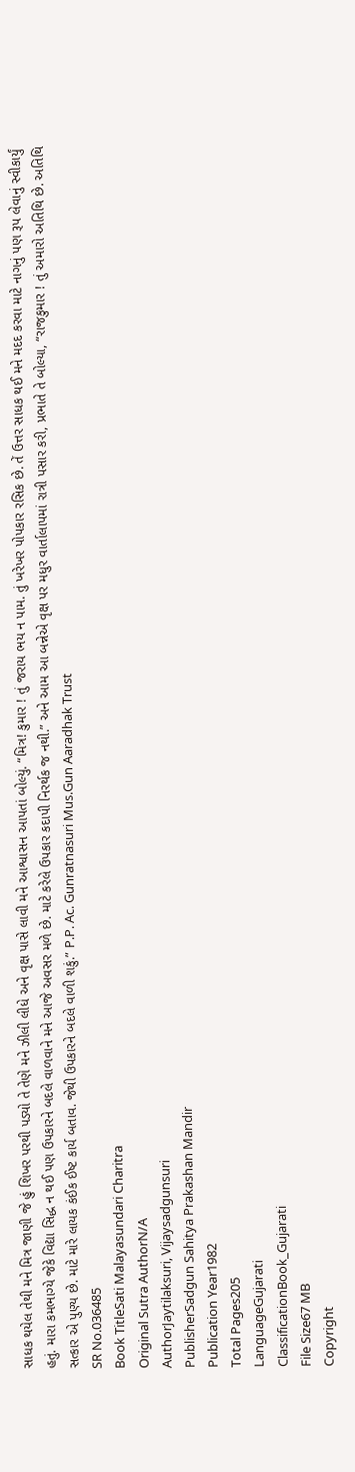સાધક થયેલ તેથી મને મિત્ર જાણી જે હું શિખર પરથી પડ્યો તે તેણે મને ઝીલી લીધે અને વૃક્ષ પાસે લાવી મને આશ્વાસન આપતાં બોલ્યું. “મિત્ર! કુમાર ! તું જરાય ભય ન પામ. તું ખરેખર પોપકાર રસિક છે. તેં ઉત્તર સાધક થઈ મને મદદ કરવા માટે નાગનું પણ રૂપ લેવાનું સ્વીકાર્યું હતું. મારા કમભાગ્યે જેકે વિદ્યા સિદ્ધ ન થઈ પણ ઉપકારને બદલે વાળવાને મને આજે અવસર મળે છે. માટે કરેલે ઉપકાર કદાપી નિરર્થક જ નથી.” અને આમ આ બન્નેએ વૃક્ષ પર મધુર વાર્તાલાપમાં રાત્રી પસાર કરી, પ્રભાતે તે બોલ્યા, “રાજકુમાર ! તું અમારો અતિથિ છે. અતિથિ સત્કાર એ પુણ્ય છે. માટે મારે લાયક કંઈક ઈષ્ટ કાર્ય બતાવ. જેથી ઉપકારને બદલે વાળી શકું.” P.P. Ac. Gunratnasuri Mus.Gun Aaradhak Trust
SR No.036485
Book TitleSati Malayasundari Charitra
Original Sutra AuthorN/A
AuthorJaytilaksuri, Vijaysadgunsuri
PublisherSadgun Sahitya Prakashan Mandir
Publication Year1982
Total Pages205
LanguageGujarati
ClassificationBook_Gujarati
File Size67 MB
Copyright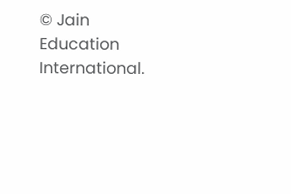© Jain Education International.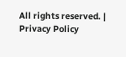All rights reserved. | Privacy Policy